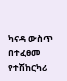ካናዳ ውስጥ በተፈፀመ የተሽከርካሪ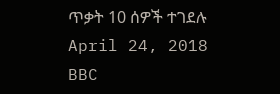ጥቃት 10 ሰዎች ተገደሉ
April 24, 2018
BBC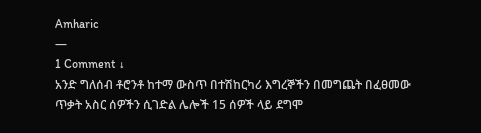Amharic
—
1 Comment ↓
አንድ ግለሰብ ቶሮንቶ ከተማ ውስጥ በተሽከርካሪ እግረኞችን በመግጨት በፈፀመው ጥቃት አስር ሰዎችን ሲገድል ሌሎች 15 ሰዎች ላይ ደግሞ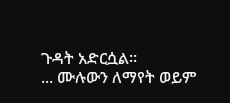ጉዳት አድርሷል።
... ሙሉውን ለማየት ወይም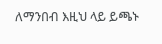ለማንበብ እዚህ ላይ ይጫኑ